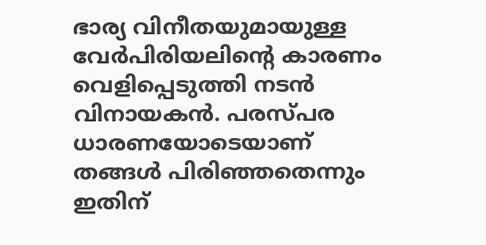ഭാര്യ വിനീതയുമായുള്ള വേർപിരിയലിന്റെ കാരണം വെളിപ്പെടുത്തി നടൻ വിനായകൻ. പരസ്പര ധാരണയോടെയാണ് തങ്ങൾ പിരിഞ്ഞതെന്നും ഇതിന്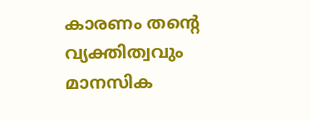കാരണം തന്റെ വ്യക്തിത്വവും മാനസിക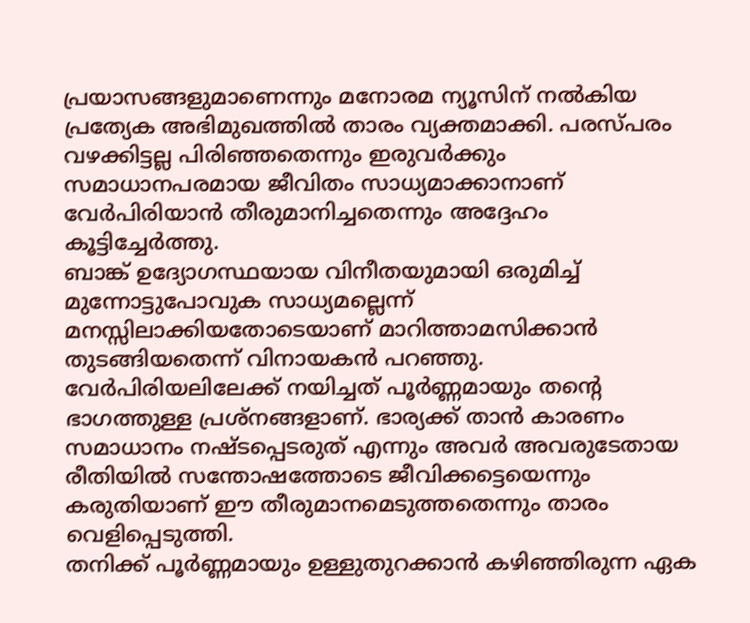പ്രയാസങ്ങളുമാണെന്നും മനോരമ ന്യൂസിന് നൽകിയ പ്രത്യേക അഭിമുഖത്തിൽ താരം വ്യക്തമാക്കി. പരസ്പരം വഴക്കിട്ടല്ല പിരിഞ്ഞതെന്നും ഇരുവർക്കും സമാധാനപരമായ ജീവിതം സാധ്യമാക്കാനാണ് വേർപിരിയാൻ തീരുമാനിച്ചതെന്നും അദ്ദേഹം കൂട്ടിച്ചേർത്തു.
ബാങ്ക് ഉദ്യോഗസ്ഥയായ വിനീതയുമായി ഒരുമിച്ച് മുന്നോട്ടുപോവുക സാധ്യമല്ലെന്ന് മനസ്സിലാക്കിയതോടെയാണ് മാറിത്താമസിക്കാൻ തുടങ്ങിയതെന്ന് വിനായകൻ പറഞ്ഞു. വേർപിരിയലിലേക്ക് നയിച്ചത് പൂർണ്ണമായും തന്റെ ഭാഗത്തുള്ള പ്രശ്നങ്ങളാണ്. ഭാര്യക്ക് താൻ കാരണം സമാധാനം നഷ്ടപ്പെടരുത് എന്നും അവർ അവരുടേതായ രീതിയിൽ സന്തോഷത്തോടെ ജീവിക്കട്ടെയെന്നും കരുതിയാണ് ഈ തീരുമാനമെടുത്തതെന്നും താരം വെളിപ്പെടുത്തി.
തനിക്ക് പൂർണ്ണമായും ഉള്ളുതുറക്കാൻ കഴിഞ്ഞിരുന്ന ഏക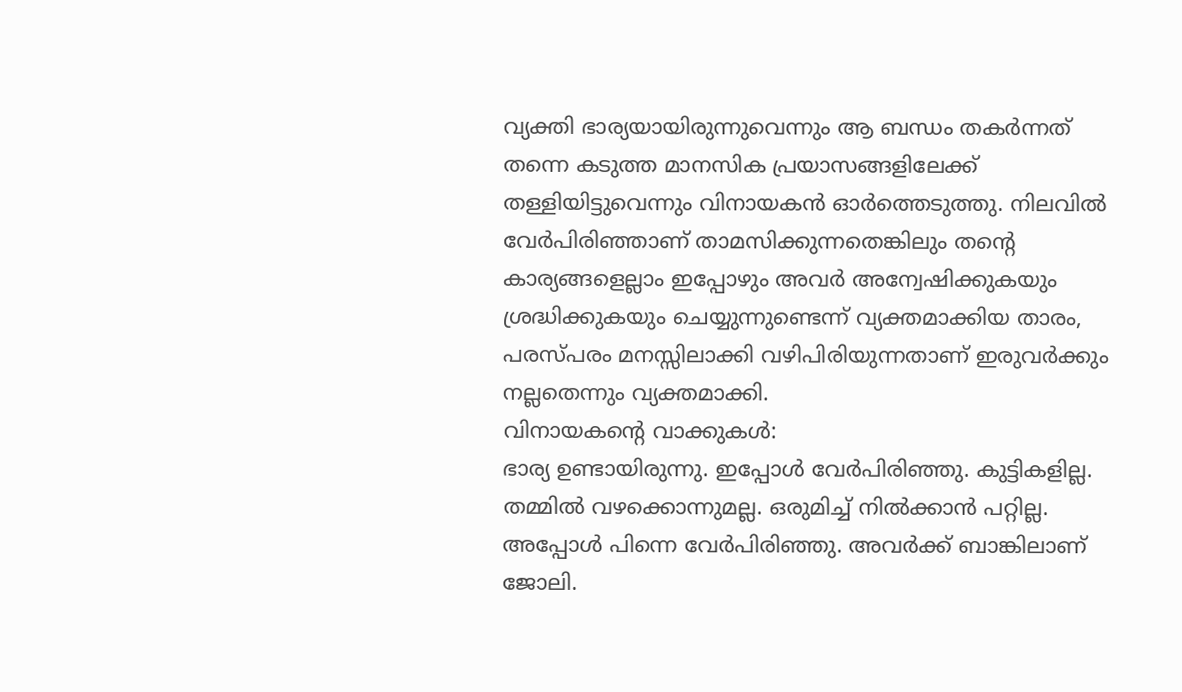വ്യക്തി ഭാര്യയായിരുന്നുവെന്നും ആ ബന്ധം തകർന്നത് തന്നെ കടുത്ത മാനസിക പ്രയാസങ്ങളിലേക്ക് തള്ളിയിട്ടുവെന്നും വിനായകൻ ഓർത്തെടുത്തു. നിലവിൽ വേർപിരിഞ്ഞാണ് താമസിക്കുന്നതെങ്കിലും തന്റെ കാര്യങ്ങളെല്ലാം ഇപ്പോഴും അവർ അന്വേഷിക്കുകയും ശ്രദ്ധിക്കുകയും ചെയ്യുന്നുണ്ടെന്ന് വ്യക്തമാക്കിയ താരം, പരസ്പരം മനസ്സിലാക്കി വഴിപിരിയുന്നതാണ് ഇരുവർക്കും നല്ലതെന്നും വ്യക്തമാക്കി.
വിനായകന്റെ വാക്കുകൾ:
ഭാര്യ ഉണ്ടായിരുന്നു. ഇപ്പോൾ വേർപിരിഞ്ഞു. കുട്ടികളില്ല. തമ്മിൽ വഴക്കൊന്നുമല്ല. ഒരുമിച്ച് നിൽക്കാൻ പറ്റില്ല. അപ്പോൾ പിന്നെ വേർപിരിഞ്ഞു. അവർക്ക് ബാങ്കിലാണ് ജോലി.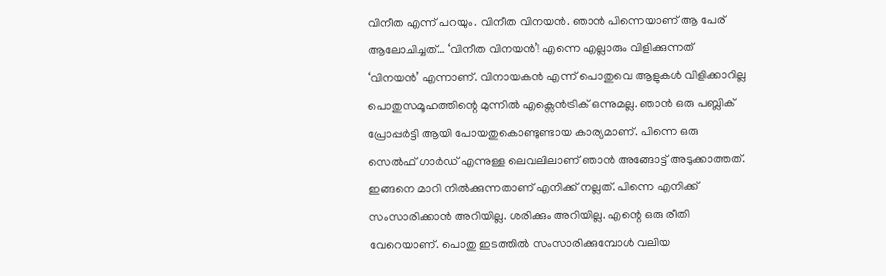വിനീത എന്ന് പറയും. വിനീത വിനയൻ. ഞാൻ പിന്നെയാണ് ആ പേര് ആലോചിച്ചത്… ‘വിനീത വിനയൻ’! എന്നെ എല്ലാരും വിളിക്കുന്നത് ‘വിനയൻ’ എന്നാണ്. വിനായകൻ എന്ന് പൊതുവെ ആളുകൾ വിളിക്കാറില്ല
പൊതുസമൂഹത്തിന്റെ മുന്നിൽ എക്സെൻട്രിക് ഒന്നുമല്ല. ഞാൻ ഒരു പബ്ലിക് പ്രോപ്പർട്ടി ആയി പോയതുകൊണ്ടുണ്ടായ കാര്യമാണ്. പിന്നെ ഒരു സെൽഫ് ഗാർഡ് എന്നുള്ള ലെവലിലാണ് ഞാൻ അങ്ങോട്ട് അടുക്കാത്തത്. ഇങ്ങനെ മാറി നിൽക്കുന്നതാണ് എനിക്ക് നല്ലത്. പിന്നെ എനിക്ക് സംസാരിക്കാൻ അറിയില്ല. ശരിക്കും അറിയില്ല. എന്റെ ഒരു രീതി വേറെയാണ്. പൊതു ഇടത്തിൽ സംസാരിക്കുമ്പോൾ വലിയ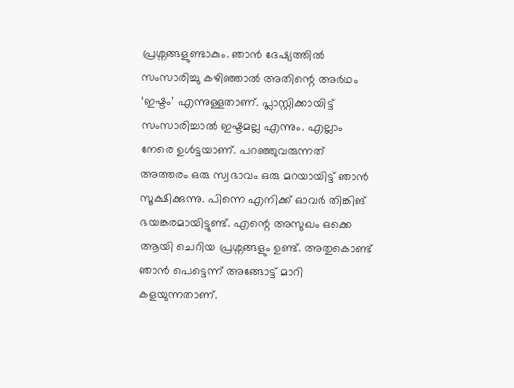പ്രശ്നങ്ങളുണ്ടാകും. ഞാൻ ദേഷ്യത്തിൽ സംസാരിച്ചു കഴിഞ്ഞാൽ അതിന്റെ അർഥം ‘ഇഷ്ടം’ എന്നുള്ളതാണ്. പ്ലാസ്റ്റിക്കായിട്ട് സംസാരിച്ചാൽ ഇഷ്ടമല്ല എന്നും. എല്ലാം നേരെ ഉൾട്ടയാണ്. പറഞ്ഞുവരുന്നത് അത്തരം ഒരു സ്വഭാവം ഒരു മറയായിട്ട് ഞാൻ സൂക്ഷിക്കുന്നു. പിന്നെ എനിക്ക് ഓവർ തിങ്കിങ് ഭയങ്കരമായിട്ടുണ്ട്. എന്റെ അസുഖം ഒക്കെ ആയി ചെറിയ പ്രശ്നങ്ങളും ഉണ്ട്. അതുകൊണ്ട് ഞാൻ പെട്ടെന്ന് അങ്ങോട്ട് മാറി കളയുന്നതാണ്.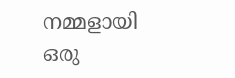നമ്മളായി ഒരു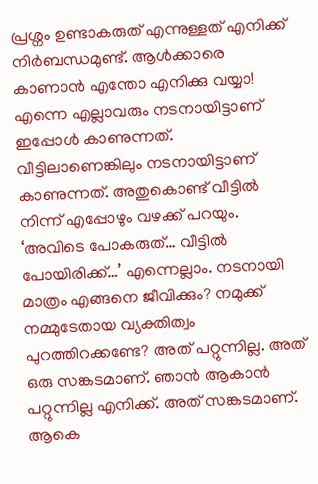പ്രശ്നം ഉണ്ടാകരുത് എന്നുള്ളത് എനിക്ക് നിർബന്ധമുണ്ട്. ആൾക്കാരെ കാണാൻ എന്തോ എനിക്കു വയ്യാ!
എന്നെ എല്ലാവരും നടനായിട്ടാണ് ഇപ്പോൾ കാണുന്നത്. വീട്ടിലാണെങ്കിലും നടനായിട്ടാണ് കാണുന്നത്. അതുകൊണ്ട് വീട്ടിൽ നിന്ന് എപ്പോഴും വഴക്ക് പറയും. ‘അവിടെ പോകരുത്… വീട്ടിൽ പോയിരിക്ക്…’ എന്നെല്ലാം. നടനായി മാത്രം എങ്ങനെ ജീവിക്കും? നമുക്ക് നമ്മുടേതായ വ്യക്തിത്വം പുറത്തിറക്കണ്ടേ? അത് പറ്റുന്നില്ല. അത് ഒരു സങ്കടമാണ്. ഞാൻ ആകാൻ പറ്റുന്നില്ല എനിക്ക്. അത് സങ്കടമാണ്. ആകെ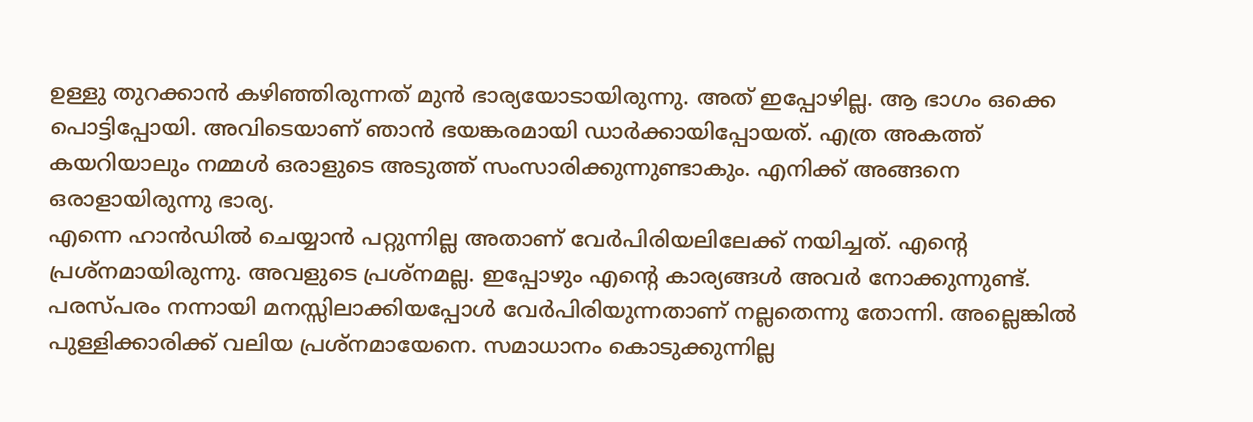ഉള്ളു തുറക്കാൻ കഴിഞ്ഞിരുന്നത് മുൻ ഭാര്യയോടായിരുന്നു. അത് ഇപ്പോഴില്ല. ആ ഭാഗം ഒക്കെ പൊട്ടിപ്പോയി. അവിടെയാണ് ഞാൻ ഭയങ്കരമായി ഡാർക്കായിപ്പോയത്. എത്ര അകത്ത് കയറിയാലും നമ്മൾ ഒരാളുടെ അടുത്ത് സംസാരിക്കുന്നുണ്ടാകും. എനിക്ക് അങ്ങനെ ഒരാളായിരുന്നു ഭാര്യ.
എന്നെ ഹാൻഡിൽ ചെയ്യാൻ പറ്റുന്നില്ല അതാണ് വേർപിരിയലിലേക്ക് നയിച്ചത്. എന്റെ പ്രശ്നമായിരുന്നു. അവളുടെ പ്രശ്നമല്ല. ഇപ്പോഴും എന്റെ കാര്യങ്ങൾ അവർ നോക്കുന്നുണ്ട്. പരസ്പരം നന്നായി മനസ്സിലാക്കിയപ്പോൾ വേർപിരിയുന്നതാണ് നല്ലതെന്നു തോന്നി. അല്ലെങ്കിൽ പുള്ളിക്കാരിക്ക് വലിയ പ്രശ്നമായേനെ. സമാധാനം കൊടുക്കുന്നില്ല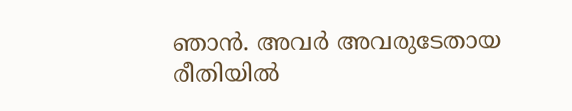ഞാൻ. അവർ അവരുടേതായ രീതിയിൽ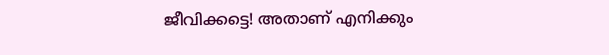ജീവിക്കട്ടെ! അതാണ് എനിക്കും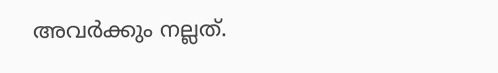അവർക്കും നല്ലത്.